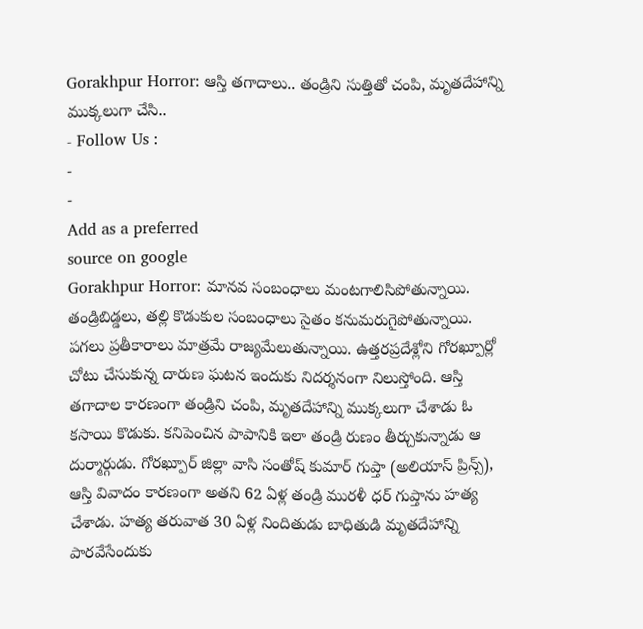Gorakhpur Horror: ఆస్తి తగాదాలు.. తండ్రిని సుత్తితో చంపి, మృతదేహాన్ని ముక్కలుగా చేసి..
- Follow Us :
-
-
Add as a preferred
source on google
Gorakhpur Horror: మానవ సంబంధాలు మంటగాలిసిపోతున్నాయి. తండ్రిబిడ్డలు, తల్లి కొడుకుల సంబంధాలు సైతం కనుమరుగైపోతున్నాయి. పగలు ప్రతీకారాలు మాత్రమే రాజ్యమేలుతున్నాయి. ఉత్తరప్రదేశ్లోని గోరఖ్పూర్లో చోటు చేసుకున్న దారుణ ఘటన ఇందుకు నిదర్శనంగా నిలుస్తోంది. ఆస్తి తగాదాల కారణంగా తండ్రిని చంపి, మృతదేహాన్ని ముక్కలుగా చేశాడు ఓ కసాయి కొడుకు. కనిపెంచిన పాపానికి ఇలా తండ్రి రుణం తీర్చుకున్నాడు ఆ దుర్మార్గుడు. గోరఖ్పూర్ జిల్లా వాసి సంతోష్ కుమార్ గుప్తా (అలియాస్ ప్రిన్స్), ఆస్తి వివాదం కారణంగా అతని 62 ఏళ్ల తండ్రి మురళీ ధర్ గుప్తాను హత్య చేశాడు. హత్య తరువాత 30 ఏళ్ల నిందితుడు బాధితుడి మృతదేహాన్ని పారవేసేందుకు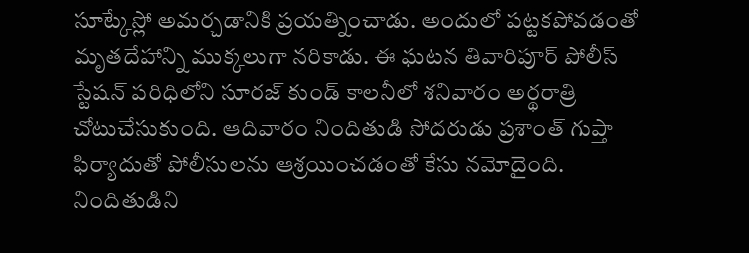సూట్కేస్లో అమర్చడానికి ప్రయత్నించాడు. అందులో పట్టకపోవడంతో మృతదేహాన్ని ముక్కలుగా నరికాడు. ఈ ఘటన తివారిపూర్ పోలీస్ స్టేషన్ పరిధిలోని సూరజ్ కుండ్ కాలనీలో శనివారం అర్థరాత్రి చోటుచేసుకుంది. ఆదివారం నిందితుడి సోదరుడు ప్రశాంత్ గుప్తా ఫిర్యాదుతో పోలీసులను ఆశ్రయించడంతో కేసు నమోదైంది. నిందితుడిని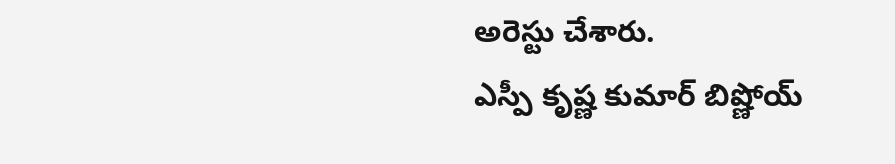అరెస్టు చేశారు.
ఎస్పీ కృష్ణ కుమార్ బిష్ణోయ్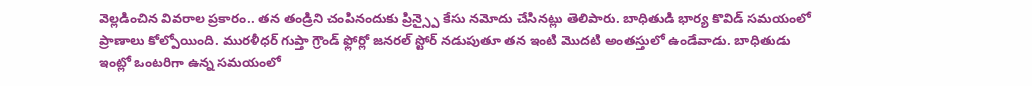వెల్లడించిన వివరాల ప్రకారం.. తన తండ్రిని చంపినందుకు ప్రిన్స్పై కేసు నమోదు చేసినట్లు తెలిపారు. బాధితుడి భార్య కొవిడ్ సమయంలో ప్రాణాలు కోల్పోయింది. మురళీధర్ గుప్తా గ్రౌండ్ ఫ్లోర్లో జనరల్ స్టోర్ నడుపుతూ తన ఇంటి మొదటి అంతస్తులో ఉండేవాడు. బాధితుడు ఇంట్లో ఒంటరిగా ఉన్న సమయంలో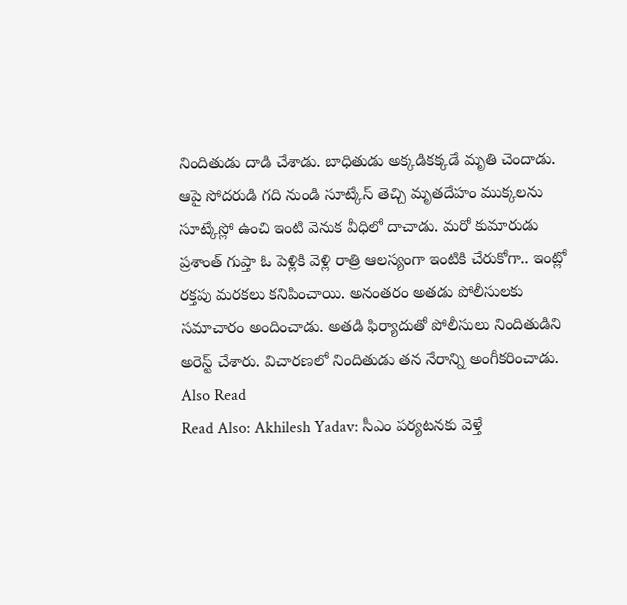నిందితుడు దాడి చేశాడు. బాధితుడు అక్కడికక్కడే మృతి చెందాడు. ఆపై సోదరుడి గది నుండి సూట్కేస్ తెచ్చి మృతదేహం ముక్కలను సూట్కేస్లో ఉంచి ఇంటి వెనుక వీధిలో దాచాడు. మరో కుమారుడు ప్రశాంత్ గుప్తా ఓ పెళ్లికి వెళ్లి రాత్రి ఆలస్యంగా ఇంటికి చేరుకోగా.. ఇంట్లో రక్తపు మరకలు కనిపించాయి. అనంతరం అతడు పోలీసులకు సమాచారం అందించాడు. అతడి ఫిర్యాదుతో పోలీసులు నిందితుడిని అరెస్ట్ చేశారు. విచారణలో నిందితుడు తన నేరాన్ని అంగీకరించాడు.
Also Read
Read Also: Akhilesh Yadav: సీఎం పర్యటనకు వెళ్తే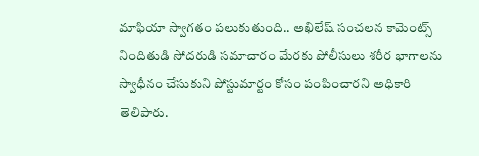మాఫియా స్వాగతం పలుకుతుంది.. అఖిలేష్ సంచలన కామెంట్స్
నిందితుడి సోదరుడి సమాచారం మేరకు పోలీసులు శరీర భాగాలను స్వాధీనం చేసుకుని పోస్టుమార్టం కోసం పంపించారని అధికారి తెలిపారు.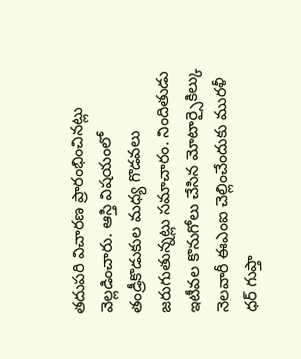తదుపరి విచారణ ప్రారంభించినట్లు వెల్లడించారు. ఆస్తి విషయంలో తండ్రీకొడుకుల మధ్య గొడవలు జరుగుతున్నట్లు సమాచారం. నిందితుడు ఇటీవల కొనుగోలు చేసిన మోటార్సైకిల్కు నెలవారీ ఈఎంఐ చెల్లించేందుకు మురళీ ధర్ గుప్తా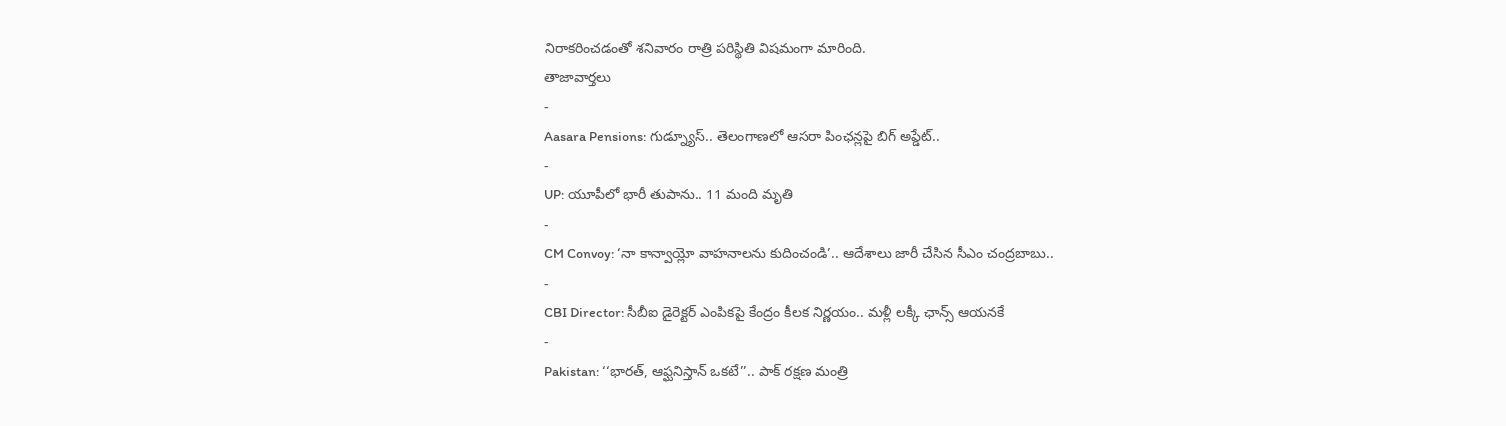నిరాకరించడంతో శనివారం రాత్రి పరిస్థితి విషమంగా మారింది.
తాజావార్తలు
-
Aasara Pensions: గుడ్న్యూస్.. తెలంగాణలో ఆసరా పింఛన్లపై బిగ్ అప్డేట్..
-
UP: యూపీలో భారీ తుపాను.. 11 మంది మృతి
-
CM Convoy: ‘నా కాన్వాయ్లో వాహనాలను కుదించండి’.. ఆదేశాలు జారీ చేసిన సీఎం చంద్రబాబు..
-
CBI Director: సీబీఐ డైరెక్టర్ ఎంపికపై కేంద్రం కీలక నిర్ణయం.. మళ్లీ లక్కీ ఛాన్స్ ఆయనకే
-
Pakistan: ‘‘భారత్, ఆఫ్ఘనిస్తాన్ ఒకటే’’.. పాక్ రక్షణ మంత్రి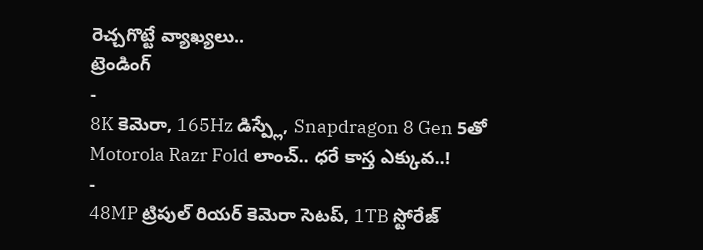రెచ్చగొట్టే వ్యాఖ్యలు..
ట్రెండింగ్
-
8K కెమెరా, 165Hz డిస్ప్లే, Snapdragon 8 Gen 5తో Motorola Razr Fold లాంచ్.. ధరే కాస్త ఎక్కువ..!
-
48MP ట్రిపుల్ రియర్ కెమెరా సెటప్, 1TB స్టోరేజ్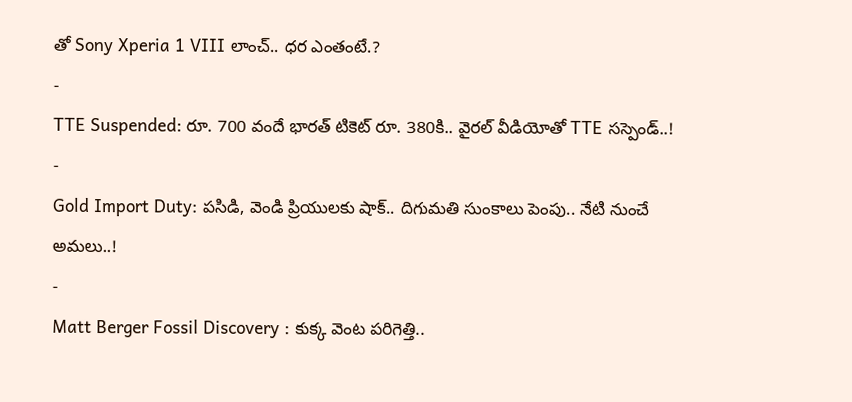తో Sony Xperia 1 VIII లాంచ్.. ధర ఎంతంటే.?
-
TTE Suspended: రూ. 700 వందే భారత్ టికెట్ రూ. 380కి.. వైరల్ వీడియోతో TTE సస్పెండ్..!
-
Gold Import Duty: పసిడి, వెండి ప్రియులకు షాక్.. దిగుమతి సుంకాలు పెంపు.. నేటి నుంచే అమలు..!
-
Matt Berger Fossil Discovery : కుక్క వెంట పరిగెత్తి..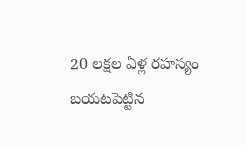20 లక్షల ఏళ్ల రహస్యం బయటపెట్టిన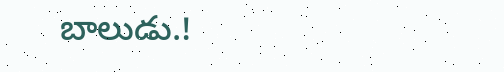బాలుడు.!